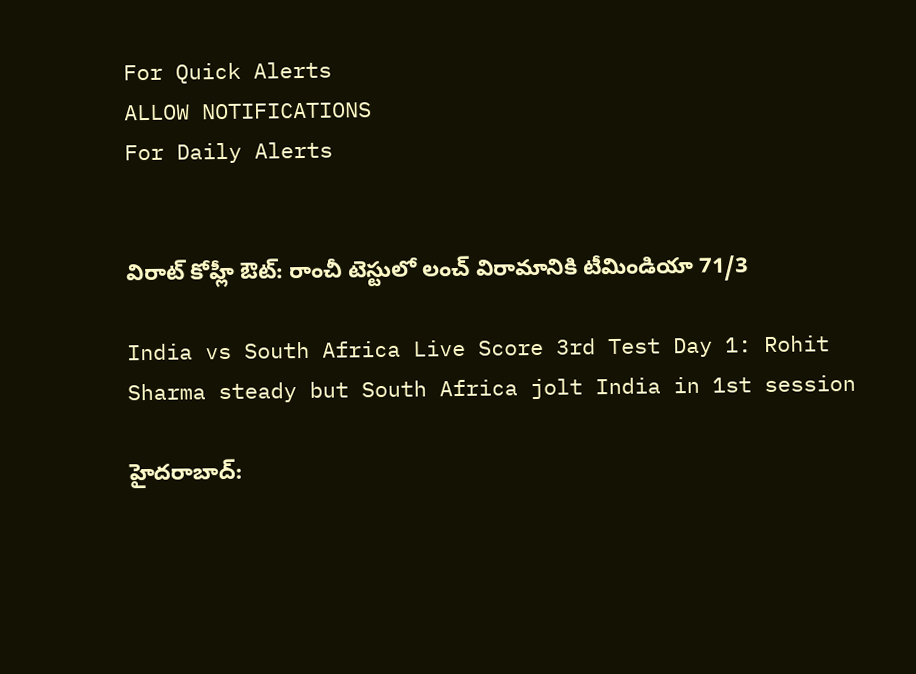For Quick Alerts
ALLOW NOTIFICATIONS
For Daily Alerts


విరాట్ కోహ్లీ ఔట్: రాంచీ టెస్టులో లంచ్ విరామానికి టీమిండియా 71/3

India vs South Africa Live Score 3rd Test Day 1: Rohit Sharma steady but South Africa jolt India in 1st session

హైదరాబాద్: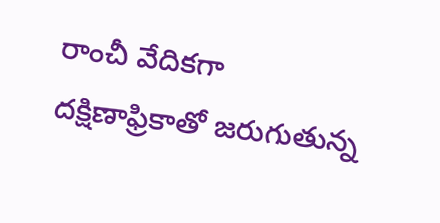రాంచీ వేదికగా దక్షిణాఫ్రికాతో జరుగుతున్న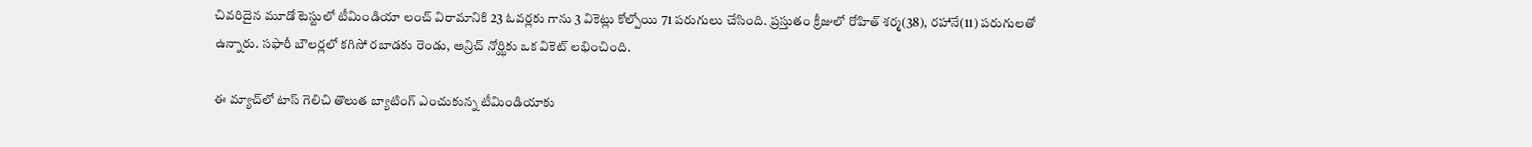చివరిదైన మూడో టెస్టులో టీమిండియా లంచ్ విరామానికి 23 ఓవర్లకు గాను 3 వికెట్లు కోల్పోయి 71 పరుగులు చేసింది. ప్రస్తుతం క్రీజులో రోహిత్ శర్మ(38), రహానే(11) పరుగులతో ఉన్నారు. సఫారీ బౌలర్లలో కగిసో రబాడకు రెండు, అన్రిచ్ నోర్ఝికు ఒక వికెట్ లభించింది.

ఈ మ్యాచ్‌లో టాస్ గెలిచి తొలుత బ్యాటింగ్ ఎంచుకున్న టీమిండియాకు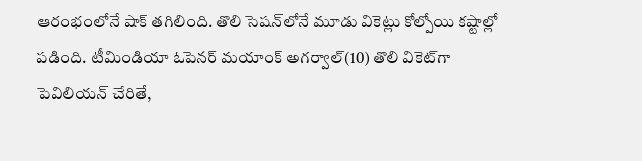ఆరంభంలోనే షాక్ తగిలింది. తొలి సెషన్‌లోనే మూడు వికెట్లు కోల్పోయి కష్టాల్లో పడింది. టీమిండియా ఓపెనర్‌ మయాంక్‌ అగర్వాల్‌(10) తొలి వికెట్‌గా పెవిలియన్‌ చేరితే,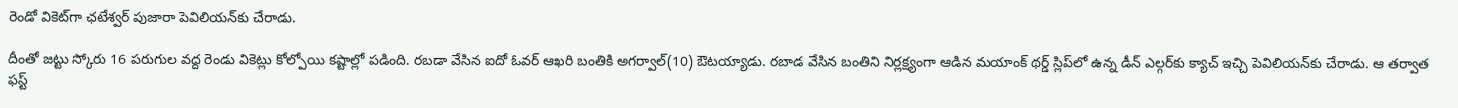రెండో వికెట్‌గా ఛటేశ్వర్ పుజారా పెవిలియన్‌కు చేరాడు.

దీంతో జట్టు స్కోరు 16 పరుగుల వద్ద రెండు వికెట్లు కోల్పోయి కష్టాల్లో పడింది. రబడా వేసిన ఐదో ఓవర్‌ ఆఖరి బంతికి అగర్వాల్‌(10) ఔటయ్యాడు. రబాడ వేసిన బంతిని నిర్లక్ష్యంగా ఆడిన మయాంక్‌ థర్డ్‌ స్లిప్‌లో ఉన్న డీన్ ఎల్గర్‌కు క్యాచ్‌ ఇచ్చి పెవిలియన్‌‌కు చేరాడు. ఆ తర్వాత ఫస్ట్‌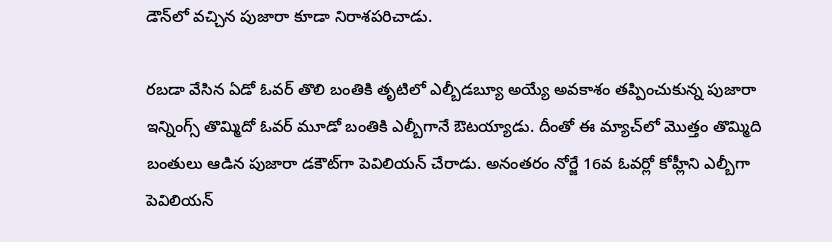డౌన్‌లో వచ్చిన పుజారా కూడా నిరాశపరిచాడు.

రబడా వేసిన ఏడో ఓవర్‌ తొలి బంతికి తృటిలో ఎల్బీడబ్యూ అయ్యే అవకాశం తప్పించుకున్న పుజారా ఇన్నింగ్స్ తొమ్మిదో ఓవర్‌ మూడో బంతికి ఎల్బీగానే ఔటయ్యాడు. దీంతో ఈ మ్యాచ్‌లో మొత్తం తొమ్మిది బంతులు ఆడిన పుజారా డకౌట్‌గా పెవిలియన్‌ చేరాడు. అనంతరం నోర్జే 16వ ఓవర్లో కోహ్లీని ఎల్బీగా పెవిలియన్‌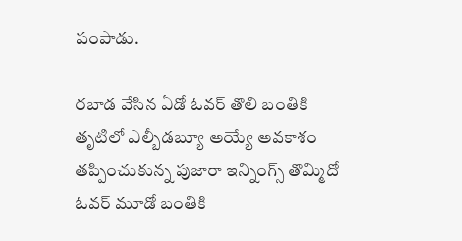పంపాడు.

రబాడ వేసిన ఏడో ఓవర్‌ తొలి బంతికి తృటిలో ఎల్బీడబ్యూ అయ్యే అవకాశం తప్పించుకున్న పుజారా ఇన్నింగ్స్ తొమ్మిదో ఓవర్‌ మూడో బంతికి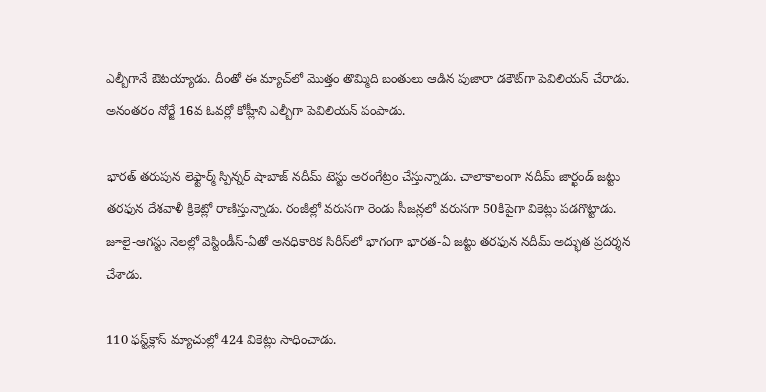ఎల్బీగానే ఔటయ్యాడు. దీంతో ఈ మ్యాచ్‌లో మొత్తం తొమ్మిది బంతులు ఆడిన పుజారా డకౌట్‌గా పెవిలియన్‌ చేరాడు. అనంతరం నోర్జే 16వ ఓవర్లో కోహ్లీని ఎల్బీగా పెవిలియన్‌ పంపాడు.

భారత్ తరుపున లెఫ్టార్మ్ స్పిన్నర్ షాబాజ్‌ నదీమ్‌ టెస్టు అరంగేట్రం చేస్తున్నాడు. చాలాకాలంగా నదీమ్‌ జార్ఖండ్‌ జట్టు తరఫున దేశవాళీ క్రికెట్లో రాణిస్తున్నాడు. రంజీల్లో వరుసగా రెండు సీజన్లలో వరుసగా 50కిపైగా వికెట్లు పడగొట్టాడు. జూలై-ఆగస్టు నెలల్లో వెస్టిండీస్‌-ఏతో అనధికారిక సిరీస్‌లో భాగంగా భారత-ఏ జట్టు తరఫున నదీమ్‌ అద్భుత ప్రదర్శన చేశాడు.

110 ఫస్ట్‌క్లాస్‌ మ్యాచుల్లో 424 వికెట్లు సాధించాడు.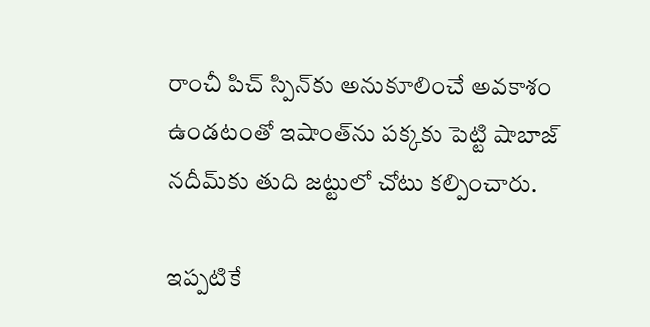రాంచీ పిచ్‌ స్పిన్‌కు అనుకూలించే అవకాశం ఉండటంతో ఇషాంత్‌ను పక్కకు పెట్టి షాబాజ్‌ నదీమ్‌‌కు తుది జట్టులో చోటు కల్పించారు.

ఇప్పటికే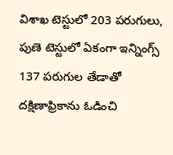విశాఖ టెస్టులో 203 పరుగులు, పుణె టెస్టులో ఏకంగా ఇన్నింగ్స్ 137 పరుగుల తేడాతో దక్షిణాఫ్రికాను ఓడించి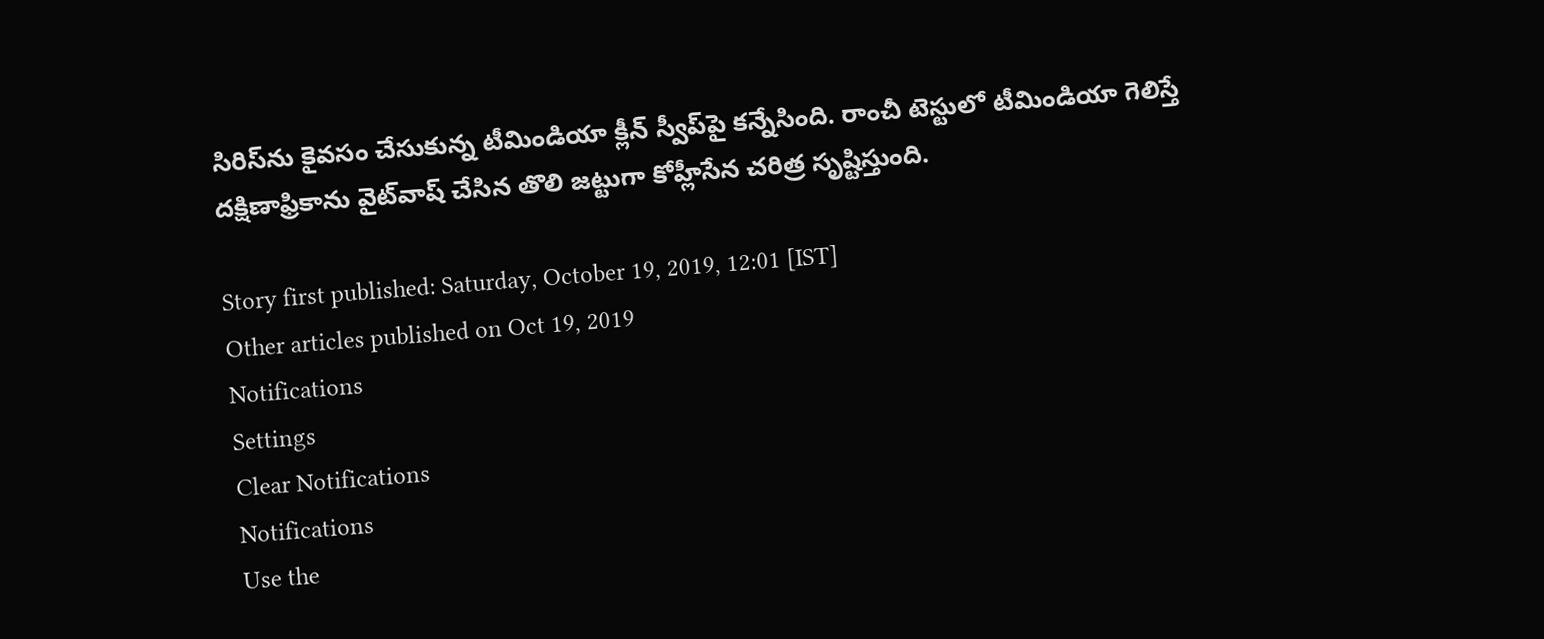సిరిస్‌ను కైవసం చేసుకున్న టీమిండియా క్లీన్ స్వీప్‌పై కన్నేసింది. రాంచీ టెస్టులో టీమిండియా గెలిస్తే దక్షిణాఫ్రికాను వైట్‌వాష్‌ చేసిన తొలి జట్టుగా కోహ్లీసేన చరిత్ర సృష్టిస్తుంది.

Story first published: Saturday, October 19, 2019, 12:01 [IST]
Other articles published on Oct 19, 2019
Notifications
Settings
Clear Notifications
Notifications
Use the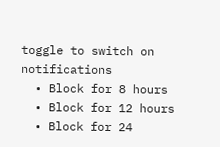toggle to switch on notifications
  • Block for 8 hours
  • Block for 12 hours
  • Block for 24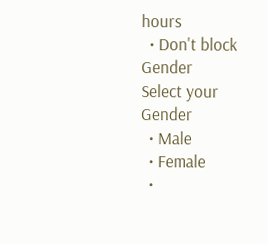hours
  • Don't block
Gender
Select your Gender
  • Male
  • Female
  •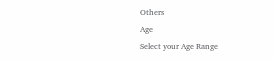Others
Age
Select your Age Range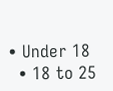• Under 18
  • 18 to 25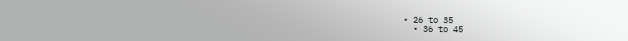• 26 to 35
  • 36 to 45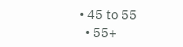• 45 to 55
  • 55+